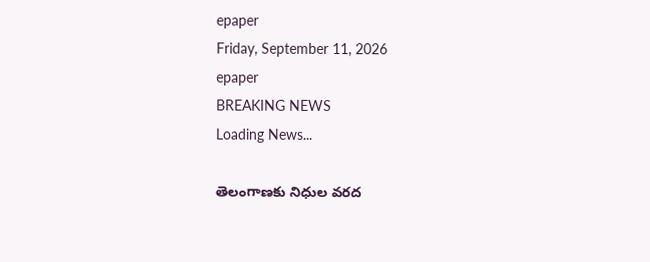epaper
Friday, September 11, 2026
epaper
BREAKING NEWS
Loading News...

తెలంగాణకు నిధుల వరద‌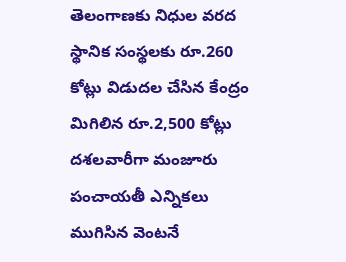తెలంగాణకు నిధుల వరద‌
స్థానిక సంస్థలకు రూ.260 కోట్లు విడుదల చేసిన కేంద్రం
మిగిలిన రూ.2,500 కోట్లు దశలవారీగా మంజూరు
పంచాయతీ ఎన్నికలు ముగిసిన వెంటనే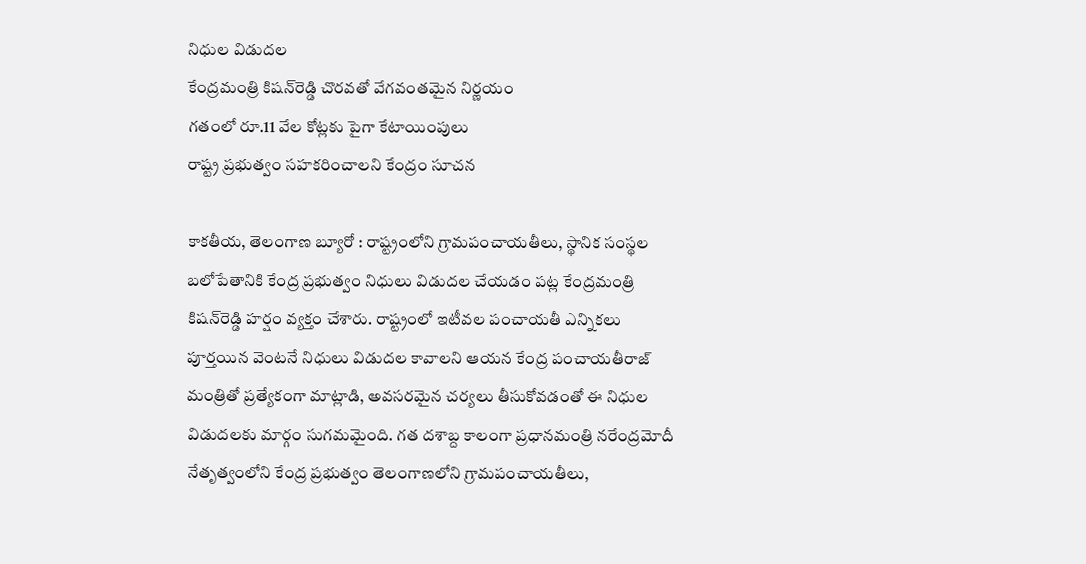నిధుల విడుదల
కేంద్రమంత్రి కిషన్‌రెడ్డి చొరవతో వేగవంతమైన నిర్ణయం
గతంలో రూ.11 వేల కోట్లకు పైగా కేటాయింపులు
రాష్ట్ర ప్రభుత్వం సహకరించాలని కేంద్రం సూచన

కాక‌తీయ‌, తెలంగాణ బ్యూరో : రాష్ట్రంలోని గ్రామపంచాయతీలు, స్థానిక సంస్థల బలోపేతానికి కేంద్ర ప్రభుత్వం నిధులు విడుదల చేయడం పట్ల కేంద్రమంత్రి కిషన్‌రెడ్డి హర్షం వ్యక్తం చేశారు. రాష్ట్రంలో ఇటీవల పంచాయతీ ఎన్నికలు పూర్తయిన వెంటనే నిధులు విడుదల కావాలని ఆయన కేంద్ర పంచాయతీరాజ్ మంత్రితో ప్రత్యేకంగా మాట్లాడి, అవసరమైన చర్యలు తీసుకోవడంతో ఈ నిధుల విడుదలకు మార్గం సుగమమైంది. గత దశాబ్ద కాలంగా ప్రధానమంత్రి నరేంద్రమోదీ నేతృత్వంలోని కేంద్ర ప్రభుత్వం తెలంగాణలోని గ్రామపంచాయతీలు,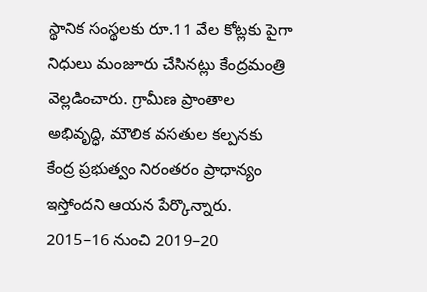స్థానిక సంస్థలకు రూ.11 వేల కోట్లకు పైగా నిధులు మంజూరు చేసినట్లు కేంద్రమంత్రి వెల్లడించారు. గ్రామీణ ప్రాంతాల అభివృద్ధి, మౌలిక వసతుల కల్పనకు కేంద్ర ప్రభుత్వం నిరంతరం ప్రాధాన్యం ఇస్తోందని ఆయన పేర్కొన్నారు. 2015–16 నుంచి 2019–20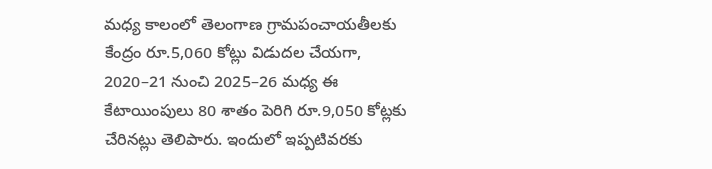మధ్య కాలంలో తెలంగాణ గ్రామపంచాయతీలకు కేంద్రం రూ.5,060 కోట్లు విడుదల చేయగా, 2020–21 నుంచి 2025–26 మధ్య ఈ కేటాయింపులు 80 శాతం పెరిగి రూ.9,050 కోట్లకు చేరినట్లు తెలిపారు. ఇందులో ఇప్పటివరకు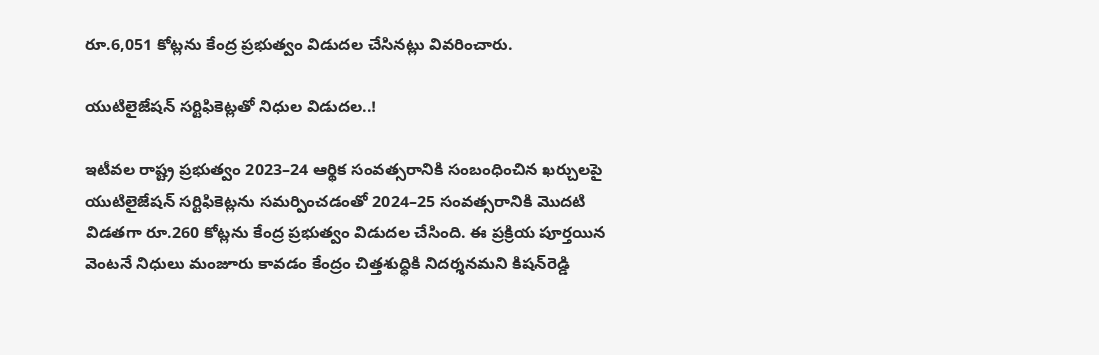రూ.6,051 కోట్లను కేంద్ర ప్రభుత్వం విడుదల చేసినట్లు వివరించారు.

యుటిలైజేషన్ సర్టిఫికెట్లతో నిధుల విడుదల..!

ఇటీవల రాష్ట్ర ప్రభుత్వం 2023–24 ఆర్థిక సంవత్సరానికి సంబంధించిన ఖర్చులపై యుటిలైజేషన్ సర్టిఫికెట్లను సమర్పించడంతో 2024–25 సంవత్సరానికి మొదటి విడతగా రూ.260 కోట్లను కేంద్ర ప్రభుత్వం విడుదల చేసింది. ఈ ప్రక్రియ పూర్తయిన వెంటనే నిధులు మంజూరు కావడం కేంద్రం చిత్తశుద్ధికి నిదర్శనమని కిషన్‌రెడ్డి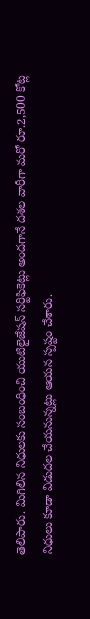తెలిపారు. మిగిలిన నిధులకు సంబంధించి యుటిలైజేషన్ సర్టిఫికెట్లు అందగానే దశల వారీగా మరో రూ.2,500 కోట్ల నిధులు కూడా విడుదల చేయనున్నట్లు ఆయన స్పష్టం చేశారు.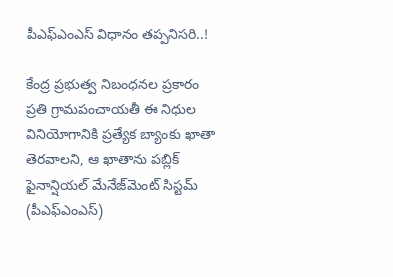పీఎఫ్‌ఎంఎస్ విధానం తప్పనిసరి..!

కేంద్ర ప్రభుత్వ నిబంధనల ప్రకారం ప్రతి గ్రామపంచాయతీ ఈ నిధుల వినియోగానికి ప్రత్యేక బ్యాంకు ఖాతా తెరవాలని, ఆ ఖాతాను పబ్లిక్ ఫైనాన్షియల్ మేనేజ్‌మెంట్ సిస్టమ్ (పీఎఫ్‌ఎంఎస్)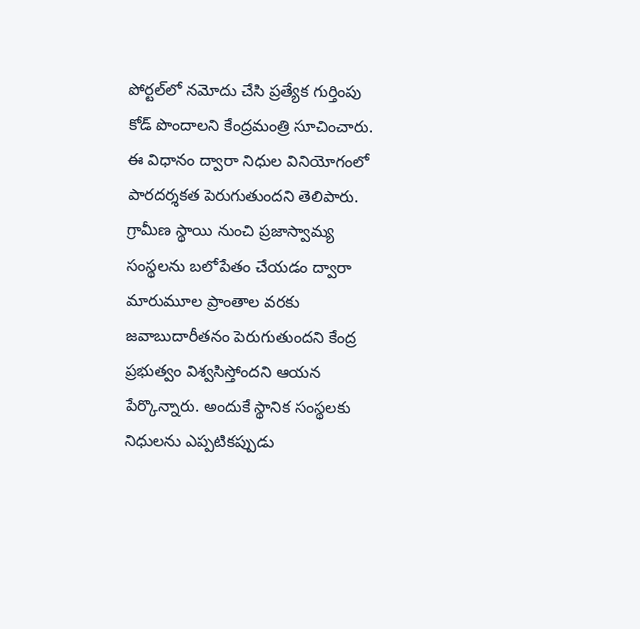పోర్టల్‌లో నమోదు చేసి ప్రత్యేక గుర్తింపు కోడ్ పొందాలని కేంద్రమంత్రి సూచించారు. ఈ విధానం ద్వారా నిధుల వినియోగంలో పారదర్శకత పెరుగుతుందని తెలిపారు. గ్రామీణ స్థాయి నుంచి ప్రజాస్వామ్య సంస్థలను బలోపేతం చేయడం ద్వారా మారుమూల ప్రాంతాల వరకు జవాబుదారీతనం పెరుగుతుందని కేంద్ర ప్రభుత్వం విశ్వసిస్తోందని ఆయన పేర్కొన్నారు. అందుకే స్థానిక సంస్థలకు నిధులను ఎప్పటికప్పుడు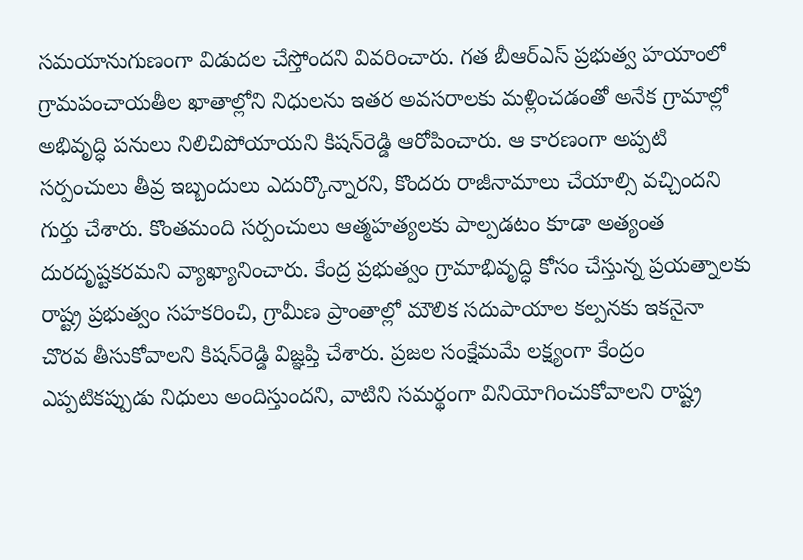సమయానుగుణంగా విడుదల చేస్తోందని వివరించారు. గత బీఆర్‌ఎస్ ప్రభుత్వ హయాంలో గ్రామపంచాయతీల ఖాతాల్లోని నిధులను ఇతర అవసరాలకు మళ్లించడంతో అనేక గ్రామాల్లో అభివృద్ధి పనులు నిలిచిపోయాయని కిషన్‌రెడ్డి ఆరోపించారు. ఆ కారణంగా అప్పటి సర్పంచులు తీవ్ర ఇబ్బందులు ఎదుర్కొన్నారని, కొందరు రాజీనామాలు చేయాల్సి వచ్చిందని గుర్తు చేశారు. కొంతమంది సర్పంచులు ఆత్మహత్యలకు పాల్పడటం కూడా అత్యంత దురదృష్టకరమని వ్యాఖ్యానించారు. కేంద్ర ప్రభుత్వం గ్రామాభివృద్ధి కోసం చేస్తున్న ప్రయత్నాలకు రాష్ట్ర ప్రభుత్వం సహకరించి, గ్రామీణ ప్రాంతాల్లో మౌలిక సదుపాయాల కల్పనకు ఇకనైనా చొరవ తీసుకోవాలని కిషన్‌రెడ్డి విజ్ఞప్తి చేశారు. ప్రజల సంక్షేమమే లక్ష్యంగా కేంద్రం ఎప్పటికప్పుడు నిధులు అందిస్తుందని, వాటిని సమర్థంగా వినియోగించుకోవాలని రాష్ట్ర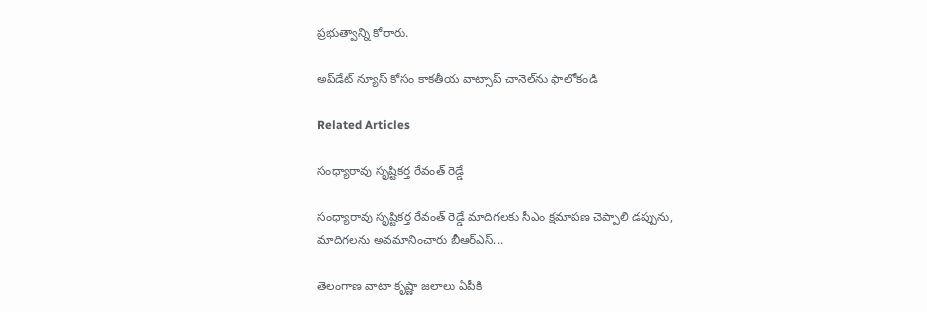ప్రభుత్వాన్ని కోరారు.

అప్‌డేట్ న్యూస్ కోసం కాక‌తీయ వాట్సాప్ చానెల్‌ను ఫాలోకండి

Related Articles

సంధ్యారావు సృష్టికర్త రేవంత్‌ రెడ్డే

సంధ్యారావు సృష్టికర్త రేవంత్‌ రెడ్డే మాదిగలకు సీఎం క్షమాపణ చెప్పాలి డప్పును, మాదిగలను అవమానించారు బీఆర్‌ఎస్‌...

తెలంగాణ వాటా కృష్ణా జలాలు ఏపీకి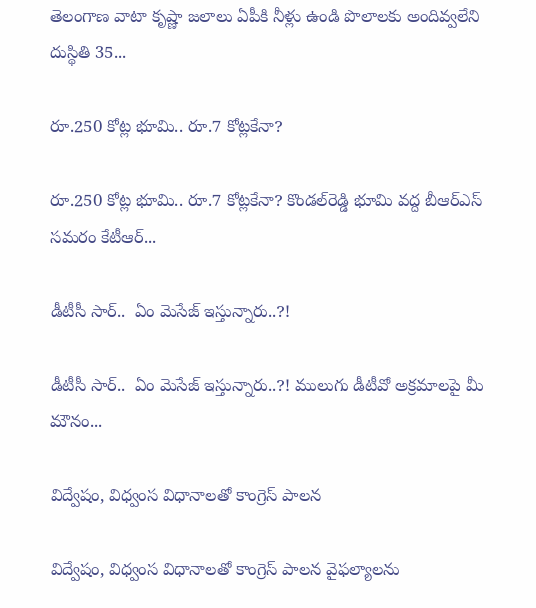తెలంగాణ వాటా కృష్ణా జలాలు ఏపీకి నీళ్లు ఉండి పొలాలకు అందివ్వ‌లేని దుస్థితి 35...

రూ.250 కోట్ల భూమి.. రూ.7 కోట్లకేనా?

రూ.250 కోట్ల భూమి.. రూ.7 కోట్లకేనా? కొండల్‌రెడ్డి భూమి వద్ద బీఆర్‌ఎస్‌ సమరం కేటీఆర్‌...

డీటీసీ సార్‌..  ఏం మెసేజ్ ఇస్తున్నారు..?!

డీటీసీ సార్‌..  ఏం మెసేజ్ ఇస్తున్నారు..?! ములుగు డీటీవో అక్ర‌మాల‌పై మీ మౌనం...

విద్వేషం, విధ్వంస విధానాలతో కాంగ్రెస్‌ పాలన

విద్వేషం, విధ్వంస విధానాలతో కాంగ్రెస్‌ పాలన వైఫల్యాలను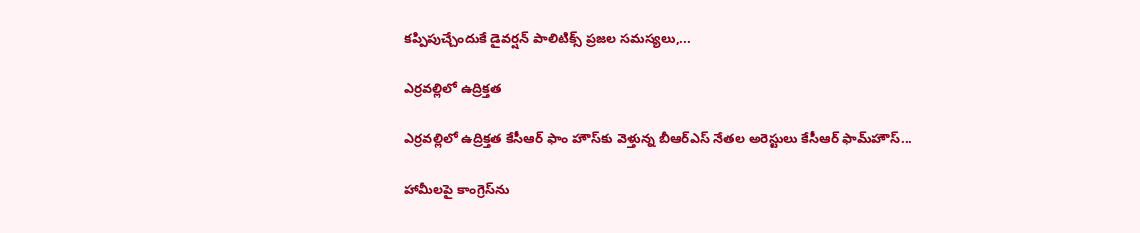కప్పిపుచ్చేందుకే డైవర్షన్‌ పాలిటిక్స్‌ ప్రజల సమస్యలు,...

ఎర్రవల్లిలో ఉద్రిక్తత

ఎర్రవల్లిలో ఉద్రిక్తత కేసీఆర్ ఫాం హౌస్‌కు వెళ్తున్న బీఆర్‌ఎస్‌ నేతల అరెస్టులు కేసీఆర్‌ ఫామ్‌హౌస్‌...

హామీలపై కాంగ్రెస్‌ను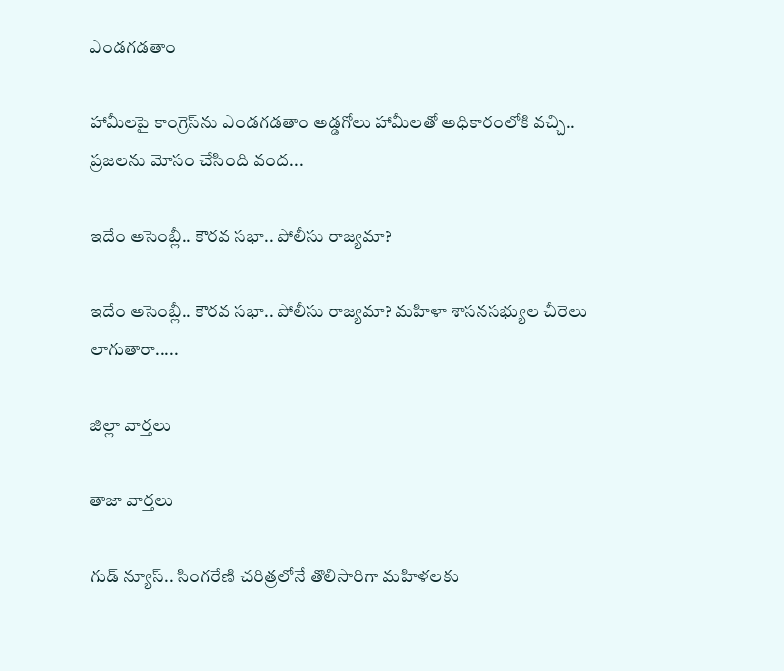ఎండగడతాం

హామీలపై కాంగ్రెస్‌ను ఎండగడతాం అడ్డగోలు హామీలతో అధికారంలోకి వచ్చి.. ప్రజలను మోసం చేసింది వంద...

ఇదేం అసెంబ్లీ.. కౌరవ సభా.. పోలీసు రాజ్యమా?

ఇదేం అసెంబ్లీ.. కౌరవ సభా.. పోలీసు రాజ్యమా? మహిళా శాసనసభ్యుల చీరెలు లాగుతారా.....

జిల్లా వార్త‌లు

తాజా వార్త‌లు

గుడ్ న్యూస్.. సింగరేణి చరిత్రలోనే తొలిసారిగా మ‌హిళ‌ల‌కు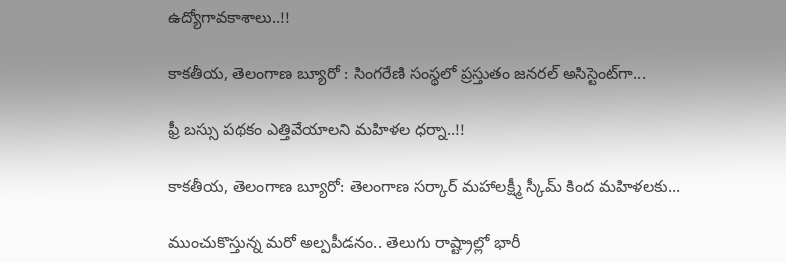ఉద్యోగావ‌కాశాలు..!!

కాక‌తీయ‌, తెలంగాణ బ్యూరో : సింగరేణి సంస్థలో ప్రస్తుతం జనరల్ అసిస్టెంట్‌గా...

ఫ్రీ బస్సు పథకం ఎత్తివేయాలని మహిళల ధర్నా..!!

కాకతీయ, తెలంగాణ బ్యూరో: తెలంగాణ సర్కార్ మహాలక్ష్మీ స్కీమ్ కింద మహిళలకు...

ముంచుకొస్తున్న మరో అల్పపీడనం.. తెలుగు రాష్ట్రాల్లో భారీ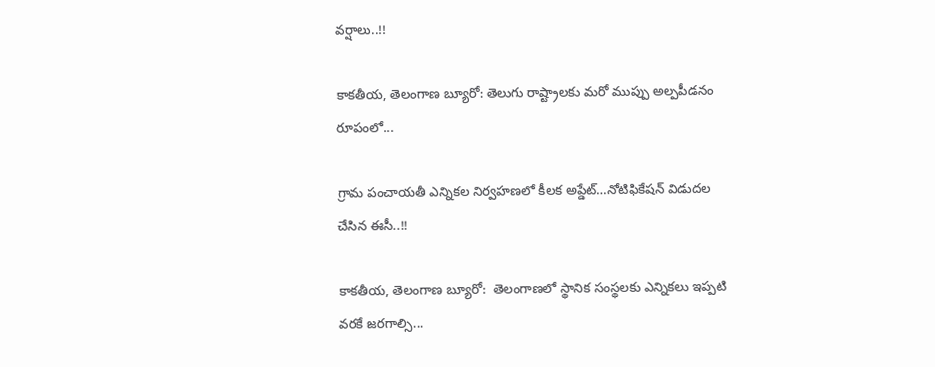వర్షాలు..!!

కాకతీయ, తెలంగాణ బ్యూరో: తెలుగు రాష్ట్రాలకు మరో ముప్పు అల్పపీడనం రూపంలో...

గ్రామ పంచాయ‌తీ ఎన్నిక‌ల నిర్వ‌హ‌ణ‌లో కీల‌క అప్డేట్‌…నోటిఫికేషన్ విడుదల చేసిన ఈసీ..!!

కాకతీయ, తెలంగాణ బ్యూరో:  తెలంగాణలో స్థానిక సంస్థలకు ఎన్నికలు ఇప్పటి వరకే జరగాల్సి...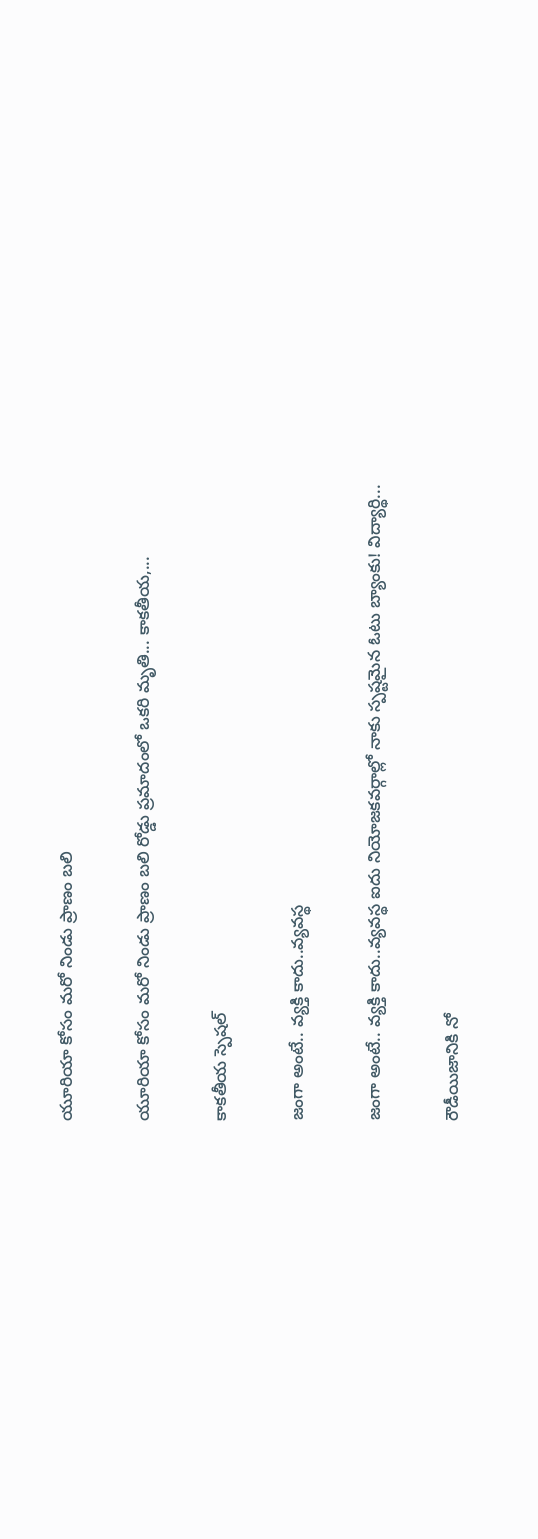యూరియా కోసం మరో నిండు ప్రాణం బలి

యూరియా కోసం మరో నిండు ప్రాణం బలి రోడ్డు ప్రమాదంలో ఒకరి మృతి... కాకతీయ,...

కాక‌తీయ స్పెష‌ల్‌

జంగా అంటే.. వ్య‌క్తి కాదు..వ్య‌వస్థ‌

జంగా అంటే.. వ్య‌క్తి కాదు..వ్య‌వస్థ‌ ఐదు నియోజ‌క‌వ‌ర్గాల్లో నాకు స్ప‌ష్ట‌మైన ఓటు బ్యాంకు! విద్యార్థి...

రౌడీయిజానికి నో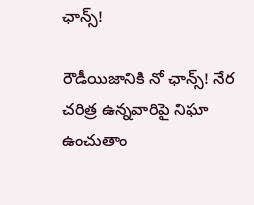ఛాన్స్‌!

రౌడీయిజానికి నో ఛాన్స్‌! నేర చరిత్ర ఉన్న‌వారిపై నిఘా ఉంచుతాం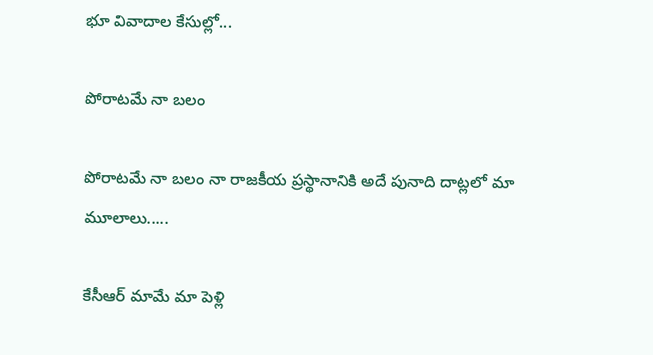భూ వివాదాల కేసుల్లో...

పోరాటమే నా బలం

పోరాటమే నా బలం నా రాజకీయ ప్రస్థానానికి అదే పునాది దాట్లలో మా మూలాలు.....

కేసీఆర్‌ మామే మా పెళ్లి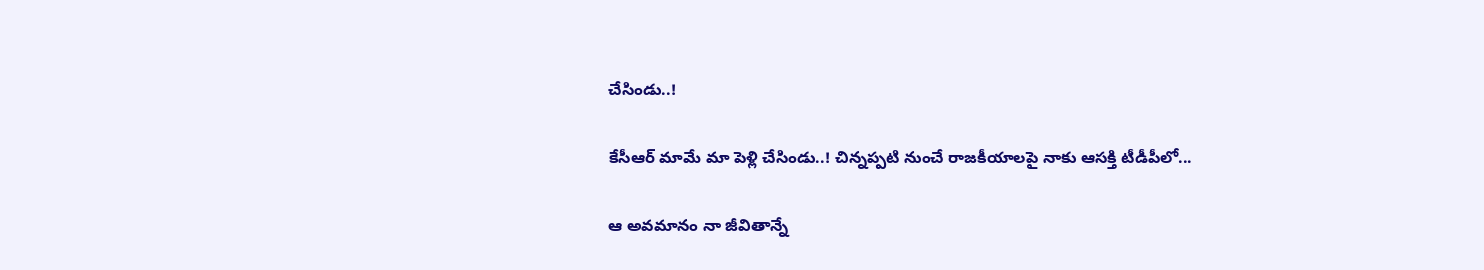చేసిండు..!

కేసీఆర్‌ మామే మా పెళ్లి చేసిండు..! చిన్నప్ప‌టి నుంచే రాజకీయాలపై నాకు ఆసక్తి టీడీపీలో...

ఆ అవమానం నా జీవితాన్నే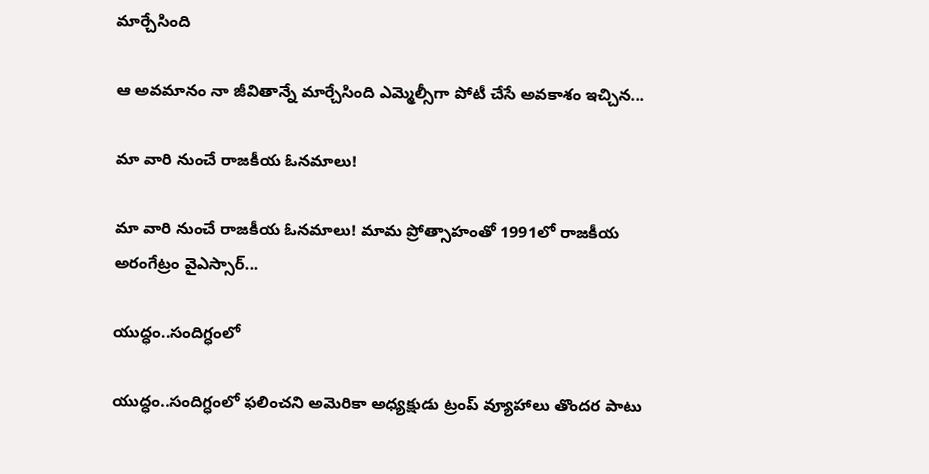మార్చేసింది

ఆ అవమానం నా జీవితాన్నే మార్చేసింది ఎమ్మెల్సీగా పోటీ చేసే అవ‌కాశం ఇచ్చిన...

మా వారి నుంచే రాజకీయ ఓనమాలు!

మా వారి నుంచే రాజకీయ ఓనమాలు! మామ ప్రోత్సాహంతో 1991లో రాజకీయ అరంగేట్రం వైఎస్సార్‌...

యుద్ధం..సందిగ్ధంలో

యుద్ధం..సందిగ్ధంలో ఫ‌లించని అమెరికా అధ్య‌క్షుడు ట్రంప్ వ్యూహాలు తొంద‌ర పాటు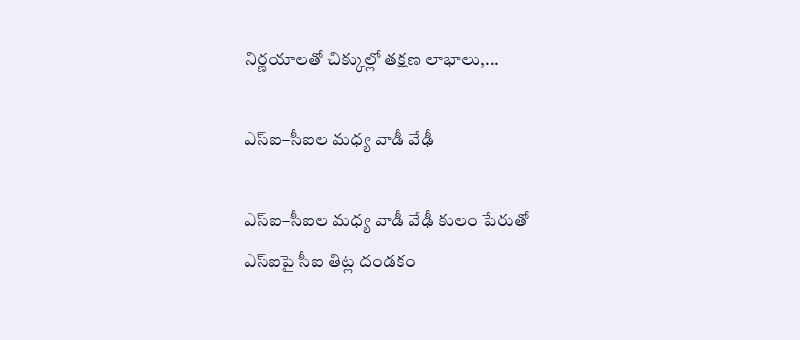నిర్ణ‌యాల‌తో చిక్కుల్లో తక్షణ లాభాలు,...

ఎస్ఐ–సీఐల మ‌ధ్య వాడీ వేఢీ

ఎస్ఐ–సీఐల మ‌ధ్య వాడీ వేఢీ కులం పేరుతో ఎస్ఐపై సీఐ తిట్ల దండ‌కం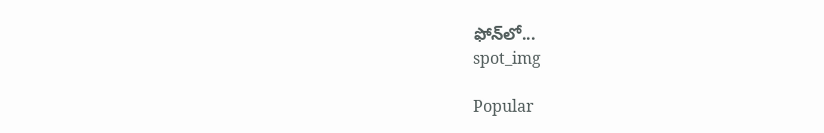ఫోన్‌లో...
spot_img

Popular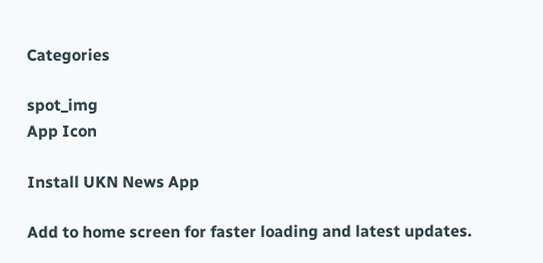Categories

spot_img
App Icon

Install UKN News App

Add to home screen for faster loading and latest updates.